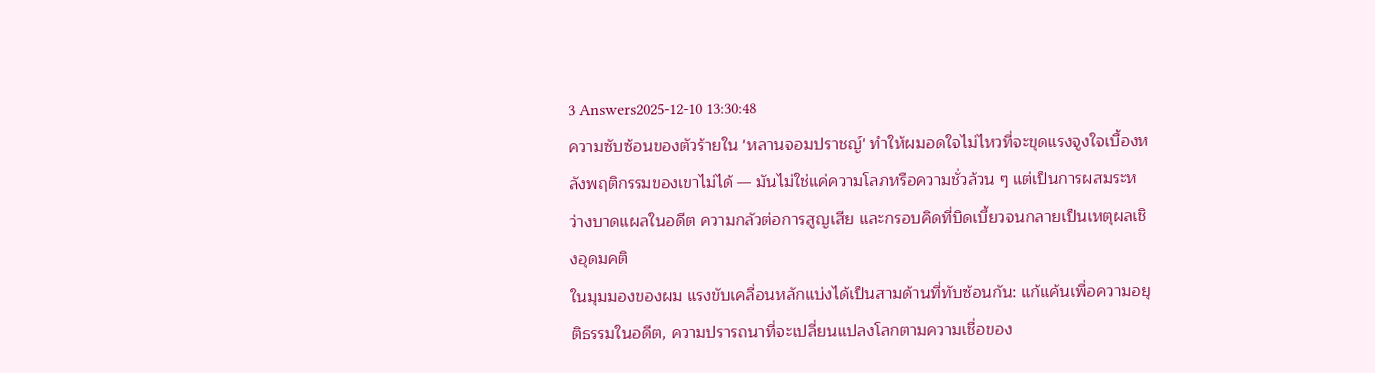3 Answers2025-12-10 13:30:48
ความซับซ้อนของตัวร้ายใน 'หลานจอมปราชญ์' ทำให้ผมอดใจไม่ไหวที่จะขุดแรงจูงใจเบื้องหลังพฤติกรรมของเขาไม่ได้ — มันไม่ใช่แค่ความโลภหรือความชั่วล้วน ๆ แต่เป็นการผสมระหว่างบาดแผลในอดีต ความกลัวต่อการสูญเสีย และกรอบคิดที่บิดเบี้ยวจนกลายเป็นเหตุผลเชิงอุดมคติ
ในมุมมองของผม แรงขับเคลื่อนหลักแบ่งได้เป็นสามด้านที่ทับซ้อนกัน: แก้แค้นเพื่อความอยุติธรรมในอดีต, ความปรารถนาที่จะเปลี่ยนแปลงโลกตามความเชื่อของ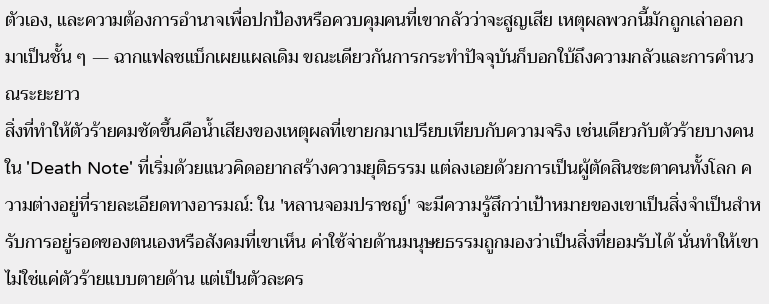ตัวเอง, และความต้องการอำนาจเพื่อปกป้องหรือควบคุมคนที่เขากลัวว่าจะสูญเสีย เหตุผลพวกนี้มักถูกเล่าออกมาเป็นชั้น ๆ — ฉากแฟลชแบ็กเผยแผลเดิม ขณะเดียวกันการกระทำปัจจุบันก็บอกใบ้ถึงความกลัวและการคำนวณระยะยาว
สิ่งที่ทำให้ตัวร้ายคมชัดขึ้นคือน้ำเสียงของเหตุผลที่เขายกมาเปรียบเทียบกับความจริง เช่นเดียวกับตัวร้ายบางคนใน 'Death Note' ที่เริ่มด้วยแนวคิดอยากสร้างความยุติธรรม แต่ลงเอยด้วยการเป็นผู้ตัดสินชะตาคนทั้งโลก ความต่างอยู่ที่รายละเอียดทางอารมณ์: ใน 'หลานจอมปราชญ์' จะมีความรู้สึกว่าเป้าหมายของเขาเป็นสิ่งจำเป็นสำหรับการอยู่รอดของตนเองหรือสังคมที่เขาเห็น ค่าใช้จ่ายด้านมนุษยธรรมถูกมองว่าเป็นสิ่งที่ยอมรับได้ นั่นทำให้เขาไม่ใช่แค่ตัวร้ายแบบตายด้าน แต่เป็นตัวละคร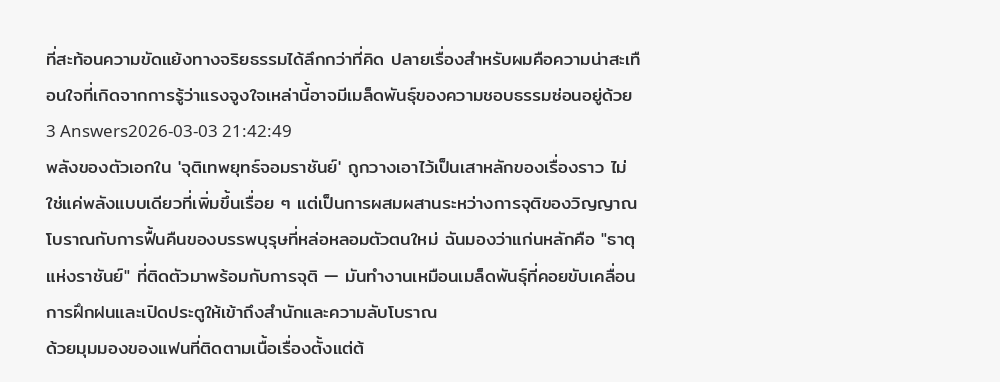ที่สะท้อนความขัดแย้งทางจริยธรรมได้ลึกกว่าที่คิด ปลายเรื่องสำหรับผมคือความน่าสะเทือนใจที่เกิดจากการรู้ว่าแรงจูงใจเหล่านี้อาจมีเมล็ดพันธุ์ของความชอบธรรมซ่อนอยู่ด้วย
3 Answers2026-03-03 21:42:49
พลังของตัวเอกใน 'จุติเทพยุทธ์จอมราชันย์' ถูกวางเอาไว้เป็นเสาหลักของเรื่องราว ไม่ใช่แค่พลังแบบเดียวที่เพิ่มขึ้นเรื่อย ๆ แต่เป็นการผสมผสานระหว่างการจุติของวิญญาณโบราณกับการฟื้นคืนของบรรพบุรุษที่หล่อหลอมตัวตนใหม่ ฉันมองว่าแก่นหลักคือ "ธาตุแห่งราชันย์" ที่ติดตัวมาพร้อมกับการจุติ — มันทำงานเหมือนเมล็ดพันธุ์ที่คอยขับเคลื่อนการฝึกฝนและเปิดประตูให้เข้าถึงสำนักและความลับโบราณ
ด้วยมุมมองของแฟนที่ติดตามเนื้อเรื่องตั้งแต่ต้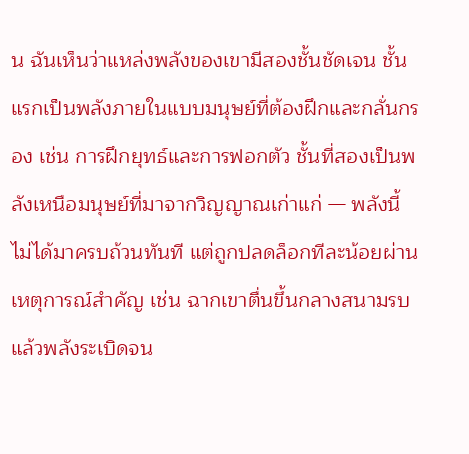น ฉันเห็นว่าแหล่งพลังของเขามีสองชั้นชัดเจน ชั้นแรกเป็นพลังภายในแบบมนุษย์ที่ต้องฝึกและกลั่นกรอง เช่น การฝึกยุทธ์และการฟอกตัว ชั้นที่สองเป็นพลังเหนือมนุษย์ที่มาจากวิญญาณเก่าแก่ — พลังนี้ไม่ได้มาครบถ้วนทันที แต่ถูกปลดล็อกทีละน้อยผ่านเหตุการณ์สำคัญ เช่น ฉากเขาตื่นขึ้นกลางสนามรบแล้วพลังระเบิดจน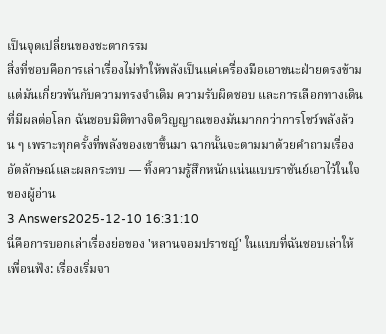เป็นจุดเปลี่ยนของชะตากรรม
สิ่งที่ชอบคือการเล่าเรื่องไม่ทำให้พลังเป็นแค่เครื่องมือเอาชนะฝ่ายตรงข้าม แต่มันเกี่ยวพันกับความทรงจำเดิม ความรับผิดชอบ และการเลือกทางเดินที่มีผลต่อโลก ฉันชอบมิติทางจิตวิญญาณของมันมากกว่าการโชว์พลังล้วน ๆ เพราะทุกครั้งที่พลังของเขาขึ้นมา ฉากนั้นจะตามมาด้วยคำถามเรื่องอัตลักษณ์และผลกระทบ — ทิ้งความรู้สึกหนักแน่นแบบราชันย์เอาไว้ในใจของผู้อ่าน
3 Answers2025-12-10 16:31:10
นี่คือการบอกเล่าเรื่องย่อของ 'หลานจอมปราชญ์' ในแบบที่ฉันชอบเล่าให้เพื่อนฟัง: เรื่องเริ่มจา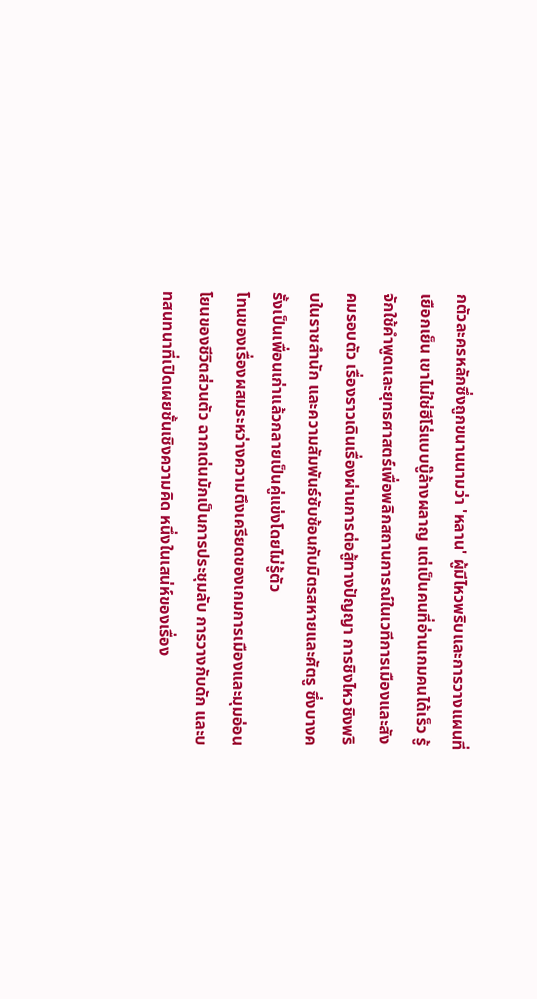กตัวละครหลักซึ่งถูกขนานนามว่า 'หลาน' ผู้มีไหวพริบและการวางแผนที่เยือกเย็น เขาไม่ใช่ฮีโร่แบบบู๊ล้างผลาญ แต่เป็นคนที่อ่านเกมคนได้เร็ว รู้จักใช้คำพูดและยุทธศาสตร์เพื่อพลิกสถานการณ์ในเวทีการเมืองและสังคมรอบตัว เรื่องราวเดินเรื่องผ่านการต่อสู้ทางปัญญา การชิงไหวชิงพริบในราชสำนัก และความสัมพันธ์ซับซ้อนกับมิตรสหายและศัตรู ซึ่งบางครั้งเป็นเพื่อนเก่าแล้วกลายเป็นคู่แข่งโดยไม่รู้ตัว
โทนของเรื่องผสมระหว่างความตึงเครียดของเกมการเมืองและมุมอ่อนโยนของชีวิตส่วนตัว ฉากเด่นมักเป็นการประชุมลับ การวางกับดัก และบทสนทนาที่เปิดเผยชั้นเชิงความคิด หนึ่งในเสน่ห์ของเรื่อง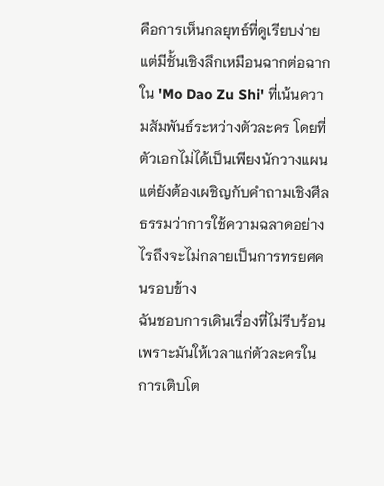คือการเห็นกลยุทธ์ที่ดูเรียบง่ายแต่มีชั้นเชิงลึกเหมือนฉากต่อฉากใน 'Mo Dao Zu Shi' ที่เน้นความสัมพันธ์ระหว่างตัวละคร โดยที่ตัวเอกไม่ได้เป็นเพียงนักวางแผน แต่ยังต้องเผชิญกับคำถามเชิงศีลธรรมว่าการใช้ความฉลาดอย่างไรถึงจะไม่กลายเป็นการทรยศคนรอบข้าง
ฉันชอบการเดินเรื่องที่ไม่รีบร้อน เพราะมันให้เวลาแก่ตัวละครในการเติบโต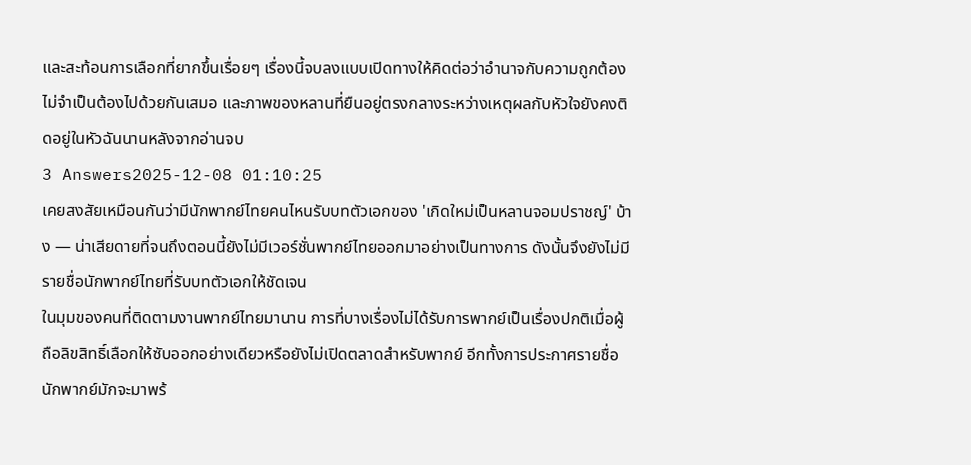และสะท้อนการเลือกที่ยากขึ้นเรื่อยๆ เรื่องนี้จบลงแบบเปิดทางให้คิดต่อว่าอำนาจกับความถูกต้องไม่จำเป็นต้องไปด้วยกันเสมอ และภาพของหลานที่ยืนอยู่ตรงกลางระหว่างเหตุผลกับหัวใจยังคงติดอยู่ในหัวฉันนานหลังจากอ่านจบ
3 Answers2025-12-08 01:10:25
เคยสงสัยเหมือนกันว่ามีนักพากย์ไทยคนไหนรับบทตัวเอกของ 'เกิดใหม่เป็นหลานจอมปราชญ์' บ้าง — น่าเสียดายที่จนถึงตอนนี้ยังไม่มีเวอร์ชั่นพากย์ไทยออกมาอย่างเป็นทางการ ดังนั้นจึงยังไม่มีรายชื่อนักพากย์ไทยที่รับบทตัวเอกให้ชัดเจน
ในมุมของคนที่ติดตามงานพากย์ไทยมานาน การที่บางเรื่องไม่ได้รับการพากย์เป็นเรื่องปกติเมื่อผู้ถือลิขสิทธิ์เลือกให้ซับออกอย่างเดียวหรือยังไม่เปิดตลาดสำหรับพากย์ อีกทั้งการประกาศรายชื่อนักพากย์มักจะมาพร้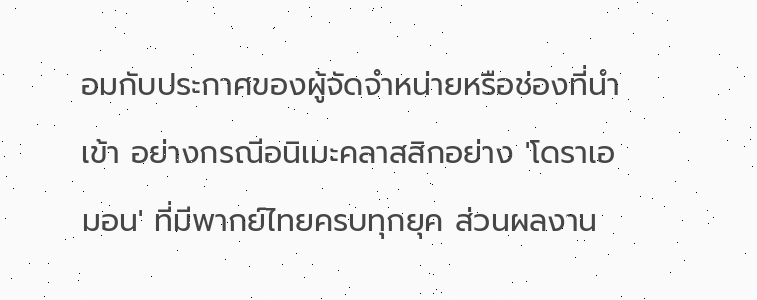อมกับประกาศของผู้จัดจำหน่ายหรือช่องที่นำเข้า อย่างกรณีอนิเมะคลาสสิกอย่าง 'โดราเอมอน' ที่มีพากย์ไทยครบทุกยุค ส่วนผลงาน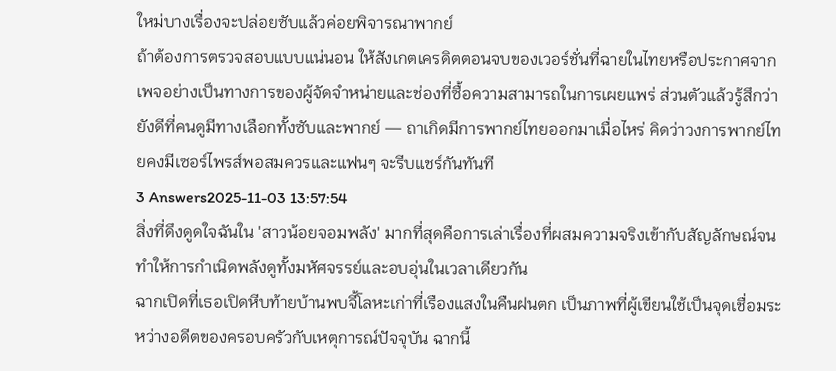ใหม่บางเรื่องจะปล่อยซับแล้วค่อยพิจารณาพากย์
ถ้าต้องการตรวจสอบแบบแน่นอน ให้สังเกตเครดิตตอนจบของเวอร์ชั่นที่ฉายในไทยหรือประกาศจากเพจอย่างเป็นทางการของผู้จัดจำหน่ายและช่องที่ซื้อความสามารถในการเผยแพร่ ส่วนตัวแล้วรู้สึกว่ายังดีที่คนดูมีทางเลือกทั้งซับและพากย์ — ถาเกิดมีการพากย์ไทยออกมาเมื่อไหร่ คิดว่าวงการพากย์ไทยคงมีเซอร์ไพรส์พอสมควรและแฟนๆ จะรีบแชร์กันทันที
3 Answers2025-11-03 13:57:54
สิ่งที่ดึงดูดใจฉันใน 'สาวน้อยจอมพลัง' มากที่สุดคือการเล่าเรื่องที่ผสมความจริงเข้ากับสัญลักษณ์จนทำให้การกำเนิดพลังดูทั้งมหัศจรรย์และอบอุ่นในเวลาเดียวกัน
ฉากเปิดที่เธอเปิดหีบท้ายบ้านพบจี้โลหะเก่าที่เรืองแสงในคืนฝนตก เป็นภาพที่ผู้เขียนใช้เป็นจุดเชื่อมระหว่างอดีตของครอบครัวกับเหตุการณ์ปัจจุบัน ฉากนี้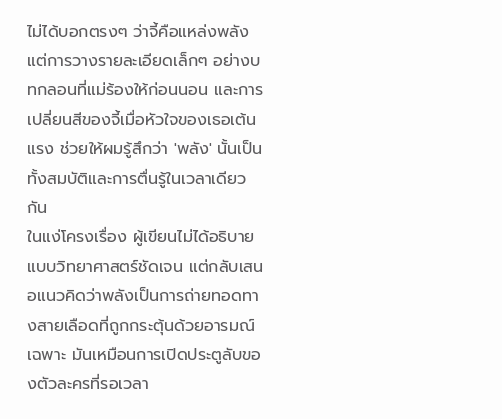ไม่ได้บอกตรงๆ ว่าจี้คือแหล่งพลัง แต่การวางรายละเอียดเล็กๆ อย่างบทกลอนที่แม่ร้องให้ก่อนนอน และการเปลี่ยนสีของจี้เมื่อหัวใจของเธอเต้นแรง ช่วยให้ผมรู้สึกว่า 'พลัง' นั้นเป็นทั้งสมบัติและการตื่นรู้ในเวลาเดียวกัน
ในแง่โครงเรื่อง ผู้เขียนไม่ได้อธิบายแบบวิทยาศาสตร์ชัดเจน แต่กลับเสนอแนวคิดว่าพลังเป็นการถ่ายทอดทางสายเลือดที่ถูกกระตุ้นด้วยอารมณ์เฉพาะ มันเหมือนการเปิดประตูลับของตัวละครที่รอเวลา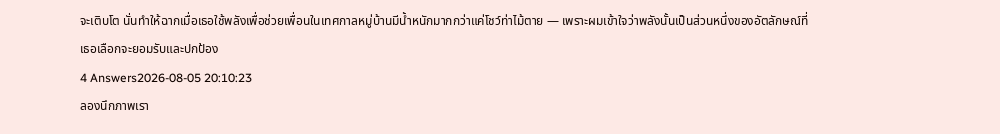จะเติบโต นั่นทำให้ฉากเมื่อเธอใช้พลังเพื่อช่วยเพื่อนในเทศกาลหมู่บ้านมีน้ำหนักมากกว่าแค่โชว์ท่าไม้ตาย — เพราะผมเข้าใจว่าพลังนั้นเป็นส่วนหนึ่งของอัตลักษณ์ที่เธอเลือกจะยอมรับและปกป้อง
4 Answers2026-08-05 20:10:23
ลองนึกภาพเรา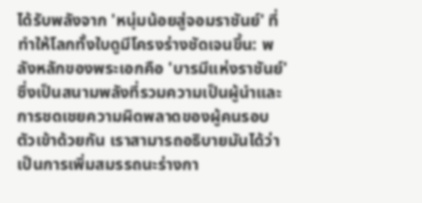ได้รับพลังจาก 'หนุ่มน้อยสู่จอมราชันย์' ที่ทำให้โลกทั้งใบดูมีโครงร่างชัดเจนขึ้น: พลังหลักของพระเอกคือ 'บารมีแห่งราชันย์' ซึ่งเป็นสนามพลังที่รวมความเป็นผู้นำและการชดเชยความผิดพลาดของผู้คนรอบตัวเข้าด้วยกัน เราสามารถอธิบายมันได้ว่าเป็นการเพิ่มสมรรถนะร่างกา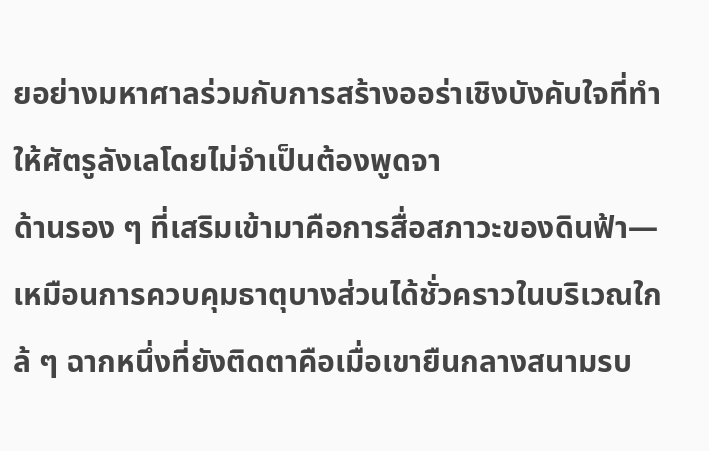ยอย่างมหาศาลร่วมกับการสร้างออร่าเชิงบังคับใจที่ทำให้ศัตรูลังเลโดยไม่จำเป็นต้องพูดจา
ด้านรอง ๆ ที่เสริมเข้ามาคือการสื่อสภาวะของดินฟ้า—เหมือนการควบคุมธาตุบางส่วนได้ชั่วคราวในบริเวณใกล้ ๆ ฉากหนึ่งที่ยังติดตาคือเมื่อเขายืนกลางสนามรบ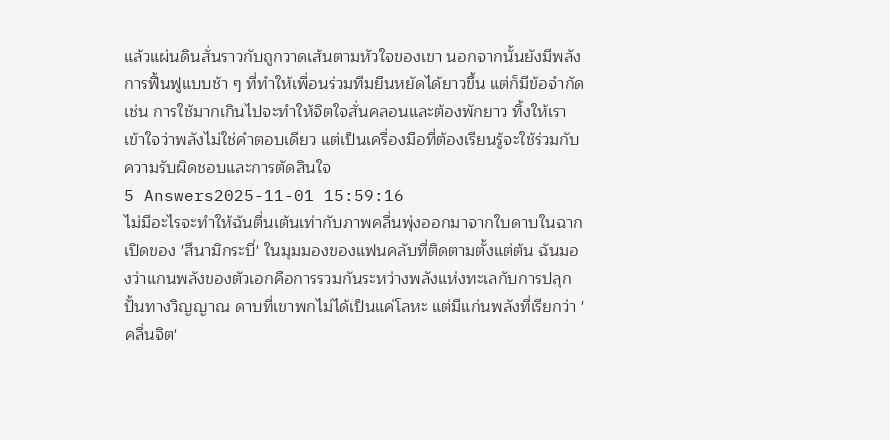แล้วแผ่นดินสั่นราวกับถูกวาดเส้นตามหัวใจของเขา นอกจากนั้นยังมีพลังการฟื้นฟูแบบช้า ๆ ที่ทำให้เพื่อนร่วมทีมยืนหยัดได้ยาวขึ้น แต่ก็มีข้อจำกัด เช่น การใช้มากเกินไปจะทำให้จิตใจสั่นคลอนและต้องพักยาว ทิ้งให้เราเข้าใจว่าพลังไม่ใช่คำตอบเดียว แต่เป็นเครื่องมือที่ต้องเรียนรู้จะใช้ร่วมกับความรับผิดชอบและการตัดสินใจ
5 Answers2025-11-01 15:59:16
ไม่มีอะไรจะทำให้ฉันตื่นเต้นเท่ากับภาพคลื่นพุ่งออกมาจากใบดาบในฉากเปิดของ 'สึนามิกระบี่' ในมุมมองของแฟนคลับที่ติดตามตั้งแต่ต้น ฉันมองว่าแกนพลังของตัวเอกคือการรวมกันระหว่างพลังแห่งทะเลกับการปลุกปั้นทางวิญญาณ ดาบที่เขาพกไม่ได้เป็นแค่โลหะ แต่มีแก่นพลังที่เรียกว่า 'คลื่นจิต'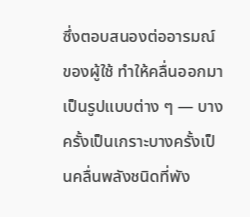ซึ่งตอบสนองต่ออารมณ์ของผู้ใช้ ทำให้คลื่นออกมาเป็นรูปแบบต่าง ๆ — บางครั้งเป็นเกราะบางครั้งเป็นคลื่นพลังชนิดที่พัง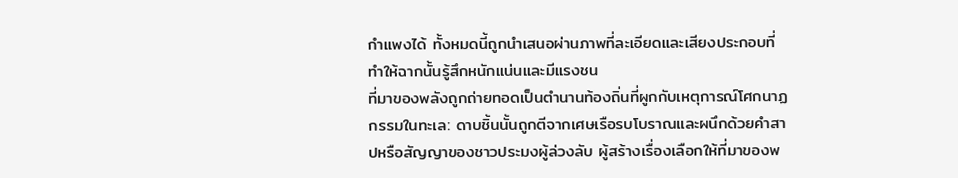กำแพงได้ ทั้งหมดนี้ถูกนำเสนอผ่านภาพที่ละเอียดและเสียงประกอบที่ทำให้ฉากนั้นรู้สึกหนักแน่นและมีแรงชน
ที่มาของพลังถูกถ่ายทอดเป็นตำนานท้องถิ่นที่ผูกกับเหตุการณ์โศกนาฏกรรมในทะเล: ดาบชิ้นนั้นถูกตีจากเศษเรือรบโบราณและผนึกด้วยคำสาปหรือสัญญาของชาวประมงผู้ล่วงลับ ผู้สร้างเรื่องเลือกให้ที่มาของพ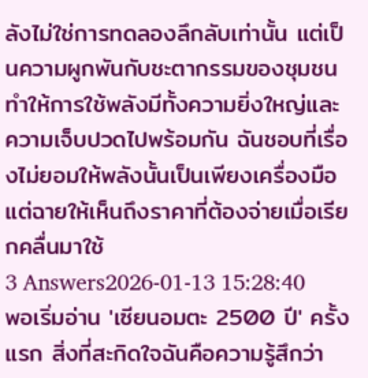ลังไม่ใช่การทดลองลึกลับเท่านั้น แต่เป็นความผูกพันกับชะตากรรมของชุมชน ทำให้การใช้พลังมีทั้งความยิ่งใหญ่และความเจ็บปวดไปพร้อมกัน ฉันชอบที่เรื่องไม่ยอมให้พลังนั้นเป็นเพียงเครื่องมือ แต่ฉายให้เห็นถึงราคาที่ต้องจ่ายเมื่อเรียกคลื่นมาใช้
3 Answers2026-01-13 15:28:40
พอเริ่มอ่าน 'เซียนอมตะ 2500 ปี' ครั้งแรก สิ่งที่สะกิดใจฉันคือความรู้สึกว่า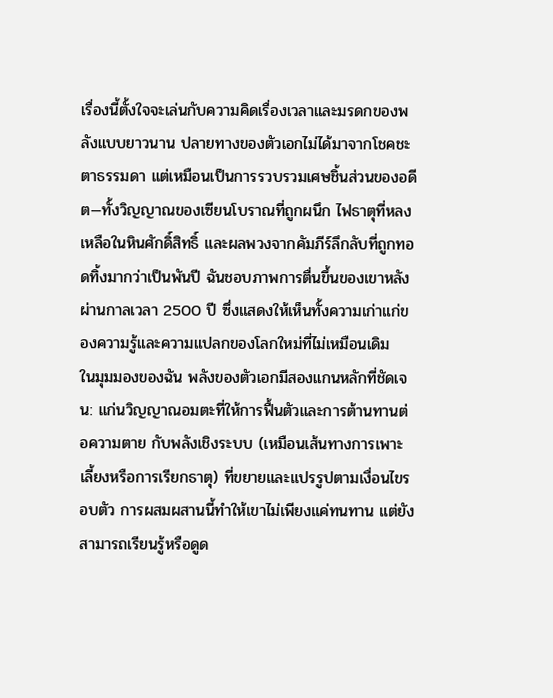เรื่องนี้ตั้งใจจะเล่นกับความคิดเรื่องเวลาและมรดกของพลังแบบยาวนาน ปลายทางของตัวเอกไม่ได้มาจากโชคชะตาธรรมดา แต่เหมือนเป็นการรวบรวมเศษชิ้นส่วนของอดีต—ทั้งวิญญาณของเซียนโบราณที่ถูกผนึก ไฟธาตุที่หลงเหลือในหินศักดิ์สิทธิ์ และผลพวงจากคัมภีร์ลึกลับที่ถูกทอดทิ้งมากว่าเป็นพันปี ฉันชอบภาพการตื่นขึ้นของเขาหลังผ่านกาลเวลา 2500 ปี ซึ่งแสดงให้เห็นทั้งความเก่าแก่ของความรู้และความแปลกของโลกใหม่ที่ไม่เหมือนเดิม
ในมุมมองของฉัน พลังของตัวเอกมีสองแกนหลักที่ชัดเจน: แก่นวิญญาณอมตะที่ให้การฟื้นตัวและการต้านทานต่อความตาย กับพลังเชิงระบบ (เหมือนเส้นทางการเพาะเลี้ยงหรือการเรียกธาตุ) ที่ขยายและแปรรูปตามเงื่อนไขรอบตัว การผสมผสานนี้ทำให้เขาไม่เพียงแค่ทนทาน แต่ยังสามารถเรียนรู้หรือดูด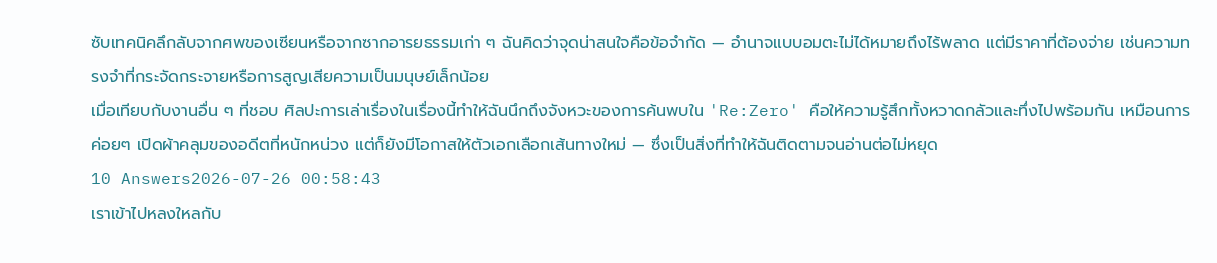ซับเทคนิคลึกลับจากศพของเซียนหรือจากซากอารยธรรมเก่า ๆ ฉันคิดว่าจุดน่าสนใจคือข้อจำกัด — อำนาจแบบอมตะไม่ได้หมายถึงไร้พลาด แต่มีราคาที่ต้องจ่าย เช่นความทรงจำที่กระจัดกระจายหรือการสูญเสียความเป็นมนุษย์เล็กน้อย
เมื่อเทียบกับงานอื่น ๆ ที่ชอบ ศิลปะการเล่าเรื่องในเรื่องนี้ทำให้ฉันนึกถึงจังหวะของการค้นพบใน 'Re:Zero' คือให้ความรู้สึกทั้งหวาดกลัวและทึ่งไปพร้อมกัน เหมือนการค่อยๆ เปิดผ้าคลุมของอดีตที่หนักหน่วง แต่ก็ยังมีโอกาสให้ตัวเอกเลือกเส้นทางใหม่ — ซึ่งเป็นสิ่งที่ทำให้ฉันติดตามจนอ่านต่อไม่หยุด
10 Answers2026-07-26 00:58:43
เราเข้าไปหลงใหลกับ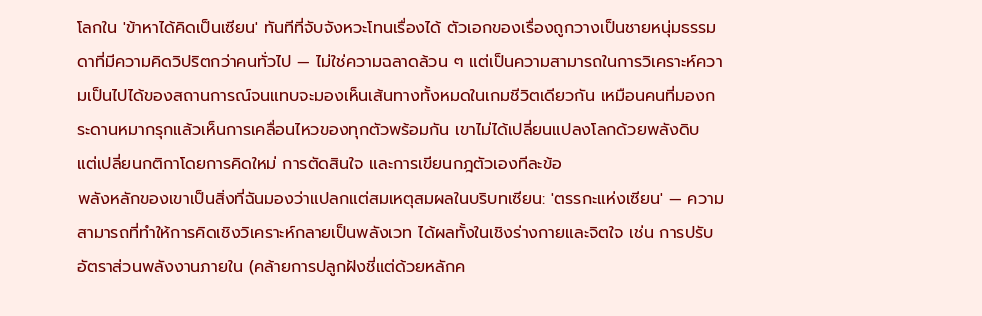โลกใน 'ข้าหาได้คิดเป็นเซียน' ทันทีที่จับจังหวะโทนเรื่องได้ ตัวเอกของเรื่องถูกวางเป็นชายหนุ่มธรรมดาที่มีความคิดวิปริตกว่าคนทั่วไป — ไม่ใช่ความฉลาดล้วน ๆ แต่เป็นความสามารถในการวิเคราะห์ความเป็นไปได้ของสถานการณ์จนแทบจะมองเห็นเส้นทางทั้งหมดในเกมชีวิตเดียวกัน เหมือนคนที่มองกระดานหมากรุกแล้วเห็นการเคลื่อนไหวของทุกตัวพร้อมกัน เขาไม่ได้เปลี่ยนแปลงโลกด้วยพลังดิบ แต่เปลี่ยนกติกาโดยการคิดใหม่ การตัดสินใจ และการเขียนกฎตัวเองทีละข้อ
พลังหลักของเขาเป็นสิ่งที่ฉันมองว่าแปลกแต่สมเหตุสมผลในบริบทเซียน: 'ตรรกะแห่งเซียน' — ความสามารถที่ทำให้การคิดเชิงวิเคราะห์กลายเป็นพลังเวท ได้ผลทั้งในเชิงร่างกายและจิตใจ เช่น การปรับอัตราส่วนพลังงานภายใน (คล้ายการปลูกฝังชี่แต่ด้วยหลักค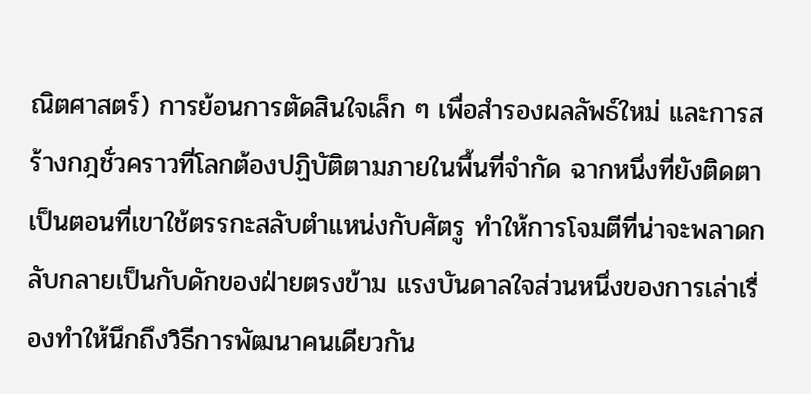ณิตศาสตร์) การย้อนการตัดสินใจเล็ก ๆ เพื่อสำรองผลลัพธ์ใหม่ และการสร้างกฎชั่วคราวที่โลกต้องปฏิบัติตามภายในพื้นที่จำกัด ฉากหนึ่งที่ยังติดตาเป็นตอนที่เขาใช้ตรรกะสลับตำแหน่งกับศัตรู ทำให้การโจมตีที่น่าจะพลาดกลับกลายเป็นกับดักของฝ่ายตรงข้าม แรงบันดาลใจส่วนหนึ่งของการเล่าเรื่องทำให้นึกถึงวิธีการพัฒนาคนเดียวกัน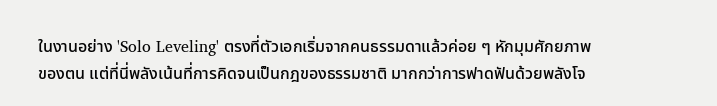ในงานอย่าง 'Solo Leveling' ตรงที่ตัวเอกเริ่มจากคนธรรมดาแล้วค่อย ๆ หักมุมศักยภาพของตน แต่ที่นี่พลังเน้นที่การคิดจนเป็นกฎของธรรมชาติ มากกว่าการฟาดฟันด้วยพลังโจ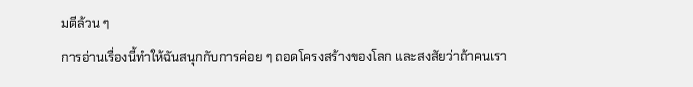มตีล้วน ๆ
การอ่านเรื่องนี้ทำให้ฉันสนุกกับการค่อย ๆ ถอดโครงสร้างของโลก และสงสัยว่าถ้าคนเรา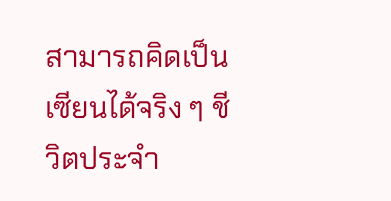สามารถคิดเป็นเซียนได้จริง ๆ ชีวิตประจำ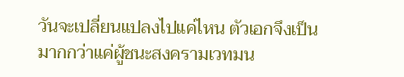วันจะเปลี่ยนแปลงไปแค่ไหน ตัวเอกจึงเป็นมากกว่าแค่ผู้ชนะสงครามเวทมน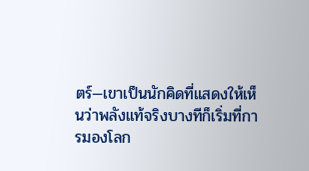ตร์—เขาเป็นนักคิดที่แสดงให้เห็นว่าพลังแท้จริงบางทีก็เริ่มที่การมองโลก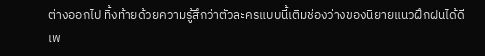ต่างออกไป ทิ้งท้ายด้วยความรู้สึกว่าตัวละครแบบนี้เติมช่องว่างของนิยายแนวฝึกฝนได้ดี เพ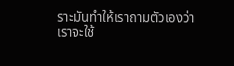ราะมันทำให้เราถามตัวเองว่าเราจะใช้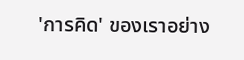'การคิด' ของเราอย่าง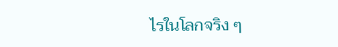ไรในโลกจริง ๆ